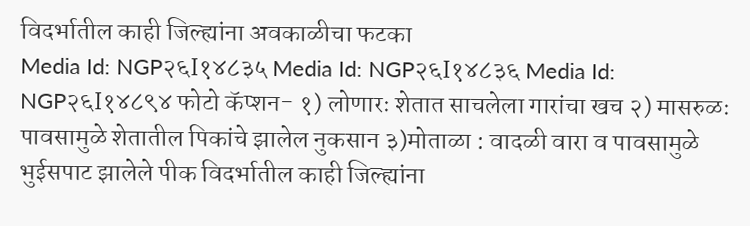विदर्भातील काही जिल्ह्यांना अवकाळीचा फटका
Media Id: NGP२६I१४८३५ Media Id: NGP२६I१४८३६ Media Id: NGP२६I१४८९४ फोटो कॅप्शन- १) लोणारः शेतात साचलेला गारांचा खच २) मासरुळः पावसामुळे शेतातील पिकांचे झालेल नुकसान ३)मोताळा : वादळी वारा व पावसामुळे भुईसपाट झालेले पीक विदर्भातील काही जिल्ह्यांना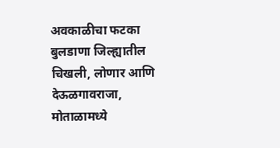अवकाळीचा फटका बुलडाणा जिल्ह्यातील चिखली, लोणार आणि देऊळगावराजा, मोताळामध्ये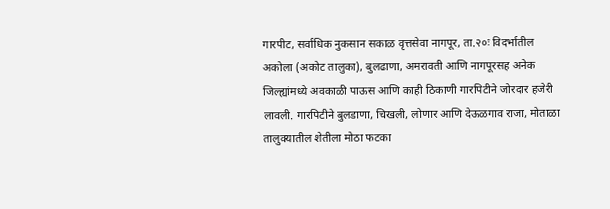गारपीट, सर्वाधिक नुकसान सकाळ वृत्तसेवा नागपूर, ता.२०ः विदर्भातील अकोला (अकोट तालुका), बुलढाणा, अमरावती आणि नागपूरसह अनेक जिल्ह्यांमध्ये अवकाळी पाऊस आणि काही ठिकाणी गारपिटीने जोरदार हजेरी लावली. गारपिटीने बुलडाणा, चिखली, लोणार आणि देऊळगाव राजा, मोताळा तालुक्यातील शेतीला मोठा फटका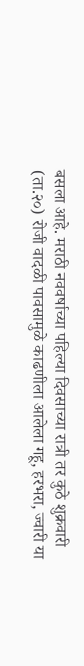बसला आहे. मराठी नववर्षाच्या पहिल्या दिवसाच्या रात्री तर कुठे शुक्रवारी (ता.२०) रोजी वादळी पावसामुळे काढणीला आलेला गहू, हरभरा, ज्वारी या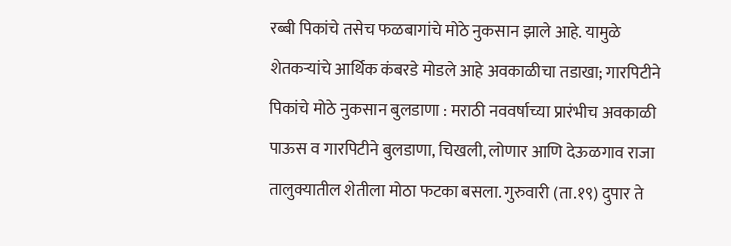रब्बी पिकांचे तसेच फळबागांचे मोठे नुकसान झाले आहे. यामुळे शेतकऱ्यांचे आर्थिक कंबरडे मोडले आहे अवकाळीचा तडाखा; गारपिटीने पिकांचे मोठे नुकसान बुलडाणा : मराठी नववर्षाच्या प्रारंभीच अवकाळी पाऊस व गारपिटीने बुलडाणा, चिखली, लोणार आणि देऊळगाव राजा तालुक्यातील शेतीला मोठा फटका बसला. गुरुवारी (ता.१९) दुपार ते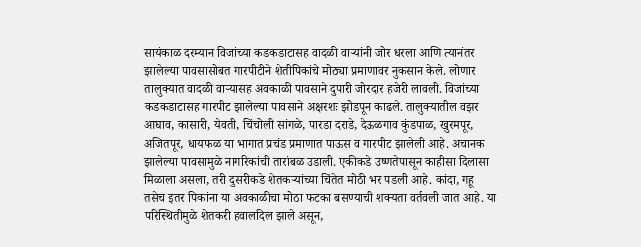सायंकाळ दरम्यान विजांच्या कडकडाटासह वादळी वाऱ्यांनी जोर धरला आणि त्यानंतर झालेल्या पावसासोबत गारपीटीने शेतीपिकांचे मोठ्या प्रमाणावर नुकसान केले. लोणार तालुक्यात वादळी वाऱ्यासह अवकाळी पावसाने दुपारी जोरदार हजेरी लावली. विजांच्या कडकडाटासह गारपीट झालेल्या पावसाने अक्षरशः झोडपून काढले. तालुक्यातील वझर आघाव, कासारी, येवती, चिंचोली सांगळे, पारडा दराडे, देऊळगाव कुंडपाळ, खुरमपूर, अजितपूर, धायफळ या भागात प्रचंड प्रमाणात पाऊस व गारपीट झालेली आहे. अचानक झालेल्या पावसामुळे नागरिकांची तारांबळ उडाली. एकीकडे उष्णतेपासून काहीसा दिलासा मिळाला असला, तरी दुसरीकडे शेतकऱ्यांच्या चिंतेत मोठी भर पडली आहे. कांदा, गहू तसेच इतर पिकांना या अवकाळीचा मोठा फटका बसण्याची शक्यता वर्तवली जात आहे. या परिस्थितीमुळे शेतकरी हवालदिल झाले असून,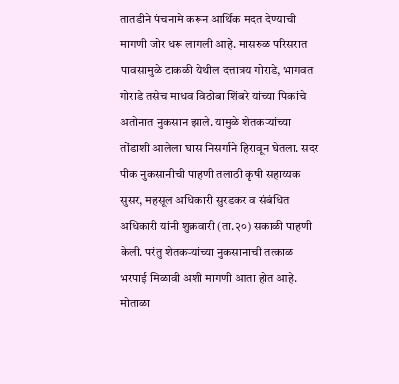तातडीने पंचनामे करून आर्थिक मदत देण्याची मागणी जोर धरू लागली आहे. मासरुळ परिसरात पावसामुळे टाकळी येथील दत्तात्रय गोराडे, भागवत गोराडे तसेच माधव विठोबा शिंबरे यांच्या पिकांचे अतोनात नुकसान झाले. यामुळे शेतकऱ्यांच्या तोंडाशी आलेला घास निसर्गाने हिरावून घेतला. सदर पीक नुकसानीची पाहणी तलाठी कृषी सहाय्यक सुसर, महसूल अधिकारी सुरडकर व संबंधित अधिकारी यांनी शुक्रवारी (ता.२०) सकाळी पाहणी केली. परंतु शेतकऱ्यांच्या नुकसानाची तत्काळ भरपाई मिळावी अशी मागणी आता होत आहे. मोताळा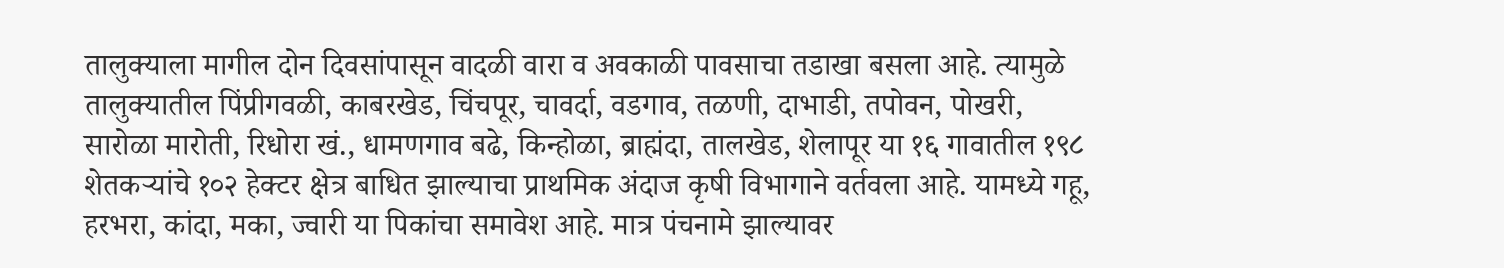तालुक्याला मागील दोन दिवसांपासून वादळी वारा व अवकाळी पावसाचा तडाखा बसला आहे. त्यामुळे तालुक्यातील पिंप्रीगवळी, काबरखेड, चिंचपूर, चावर्दा, वडगाव, तळणी, दाभाडी, तपोवन, पोखरी, सारोळा मारोती, रिधोरा खं., धामणगाव बढे, किन्होळा, ब्राह्मंदा, तालखेड, शेलापूर या १६ गावातील १९८ शेतकऱ्यांचे १०२ हेक्टर क्षेत्र बाधित झाल्याचा प्राथमिक अंदाज कृषी विभागाने वर्तवला आहे. यामध्ये गहू, हरभरा, कांदा, मका, ज्वारी या पिकांचा समावेश आहे. मात्र पंचनामे झाल्यावर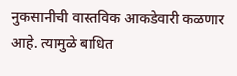नुकसानीची वास्तविक आकडेवारी कळणार आहे. त्यामुळे बाधित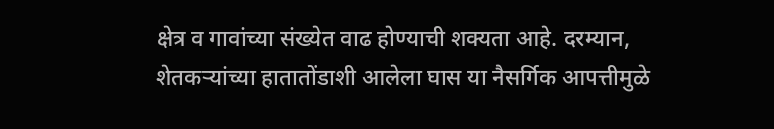क्षेत्र व गावांच्या संख्येत वाढ होण्याची शक्यता आहे. दरम्यान, शेतकऱ्यांच्या हातातोंडाशी आलेला घास या नैसर्गिक आपत्तीमुळे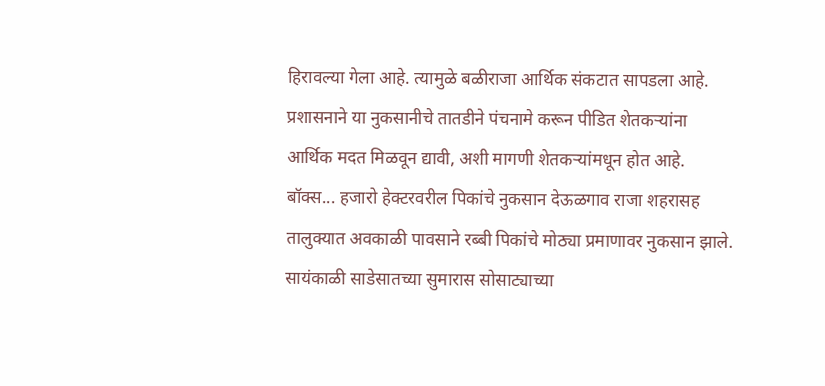हिरावल्या गेला आहे. त्यामुळे बळीराजा आर्थिक संकटात सापडला आहे. प्रशासनाने या नुकसानीचे तातडीने पंचनामे करून पीडित शेतकऱ्यांना आर्थिक मदत मिळवून द्यावी, अशी मागणी शेतकऱ्यांमधून होत आहे. बॉक्स... हजारो हेक्टरवरील पिकांचे नुकसान देऊळगाव राजा शहरासह तालुक्यात अवकाळी पावसाने रब्बी पिकांचे मोठ्या प्रमाणावर नुकसान झाले. सायंकाळी साडेसातच्या सुमारास सोसाट्याच्या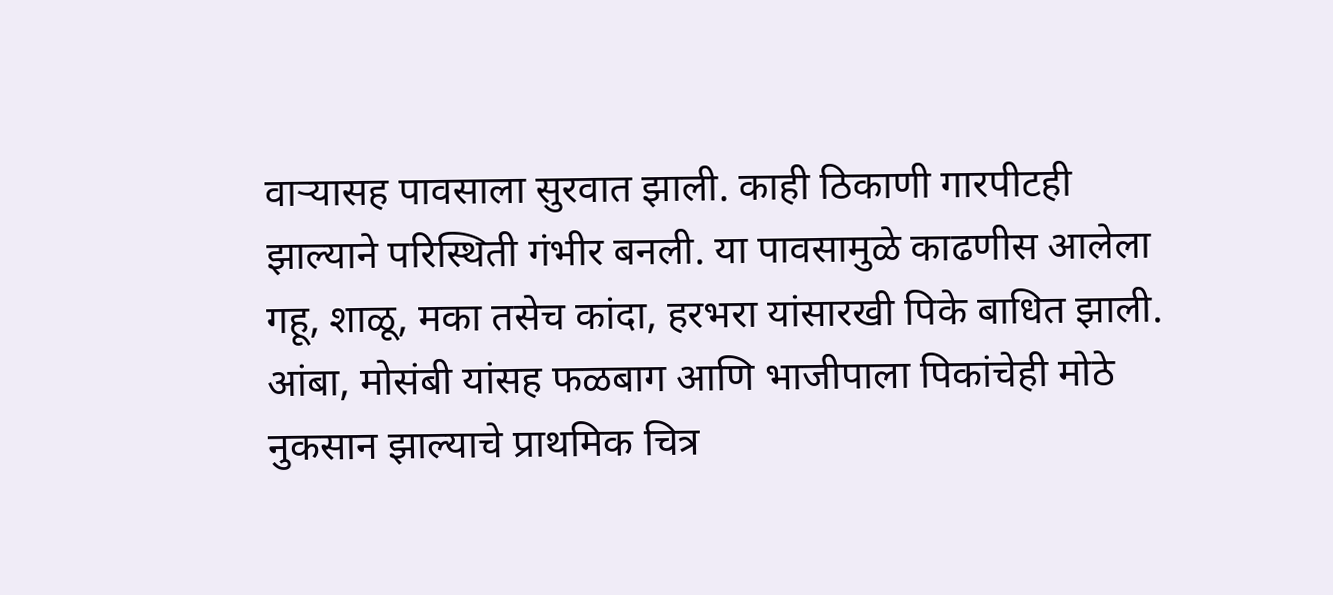वाऱ्यासह पावसाला सुरवात झाली. काही ठिकाणी गारपीटही झाल्याने परिस्थिती गंभीर बनली. या पावसामुळे काढणीस आलेला गहू, शाळू, मका तसेच कांदा, हरभरा यांसारखी पिके बाधित झाली. आंबा, मोसंबी यांसह फळबाग आणि भाजीपाला पिकांचेही मोठे नुकसान झाल्याचे प्राथमिक चित्र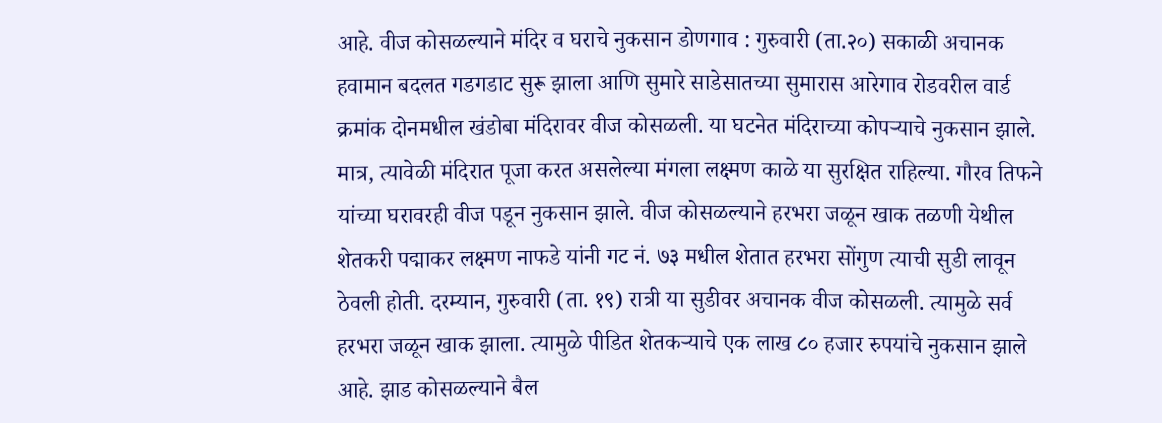आहे. वीज कोसळल्याने मंदिर व घराचे नुकसान डोणगाव : गुरुवारी (ता.२०) सकाळी अचानक हवामान बदलत गडगडाट सुरू झाला आणि सुमारे साडेसातच्या सुमारास आरेगाव रोडवरील वार्ड क्रमांक दोनमधील खंडोबा मंदिरावर वीज कोसळली. या घटनेत मंदिराच्या कोपऱ्याचे नुकसान झाले. मात्र, त्यावेळी मंदिरात पूजा करत असलेल्या मंगला लक्ष्मण काळे या सुरक्षित राहिल्या. गौरव तिफने यांच्या घरावरही वीज पडून नुकसान झाले. वीज कोसळल्याने हरभरा जळून खाक तळणी येथील शेतकरी पद्माकर लक्ष्मण नाफडे यांनी गट नं. ७३ मधील शेतात हरभरा सोंगुण त्याची सुडी लावून ठेवली होती. दरम्यान, गुरुवारी (ता. १९) रात्री या सुडीवर अचानक वीज कोसळली. त्यामुळे सर्व हरभरा जळून खाक झाला. त्यामुळे पीडित शेतकऱ्याचे एक लाख ८० हजार रुपयांचे नुकसान झाले आहे. झाड कोसळल्याने बैल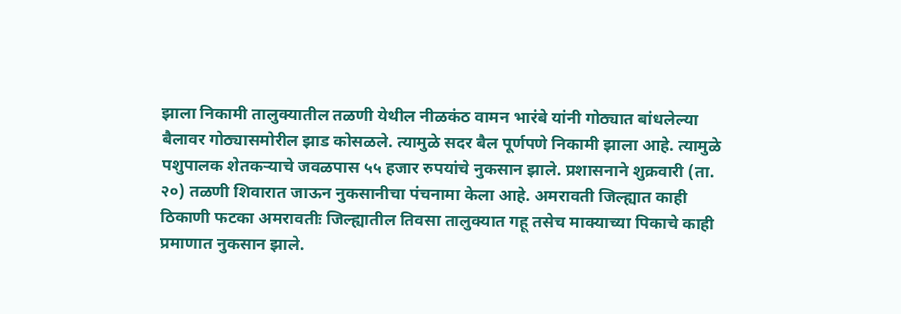झाला निकामी तालुक्यातील तळणी येथील नीळकंठ वामन भारंबे यांनी गोठ्यात बांधलेल्या बैलावर गोठ्यासमोरील झाड कोसळले. त्यामुळे सदर बैल पूर्णपणे निकामी झाला आहे. त्यामुळे पशुपालक शेतकऱ्याचे जवळपास ५५ हजार रुपयांचे नुकसान झाले. प्रशासनाने शुक्रवारी (ता. २०) तळणी शिवारात जाऊन नुकसानीचा पंचनामा केला आहे. अमरावती जिल्ह्यात काही ठिकाणी फटका अमरावतीः जिल्ह्यातील तिवसा तालुक्यात गहू तसेच माक्याच्या पिकाचे काही प्रमाणात नुकसान झाले.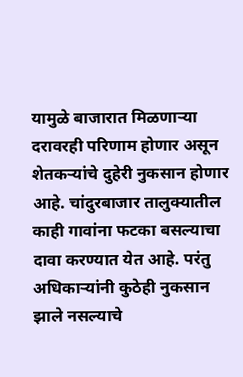यामुळे बाजारात मिळणाऱ्या दरावरही परिणाम होणार असून शेतकऱ्यांचे दुहेरी नुकसान होणार आहे. चांदुरबाजार तालुक्यातील काही गावांना फटका बसल्याचा दावा करण्यात येत आहे. परंतु अधिकाऱ्यांनी कुठेही नुकसान झाले नसल्याचे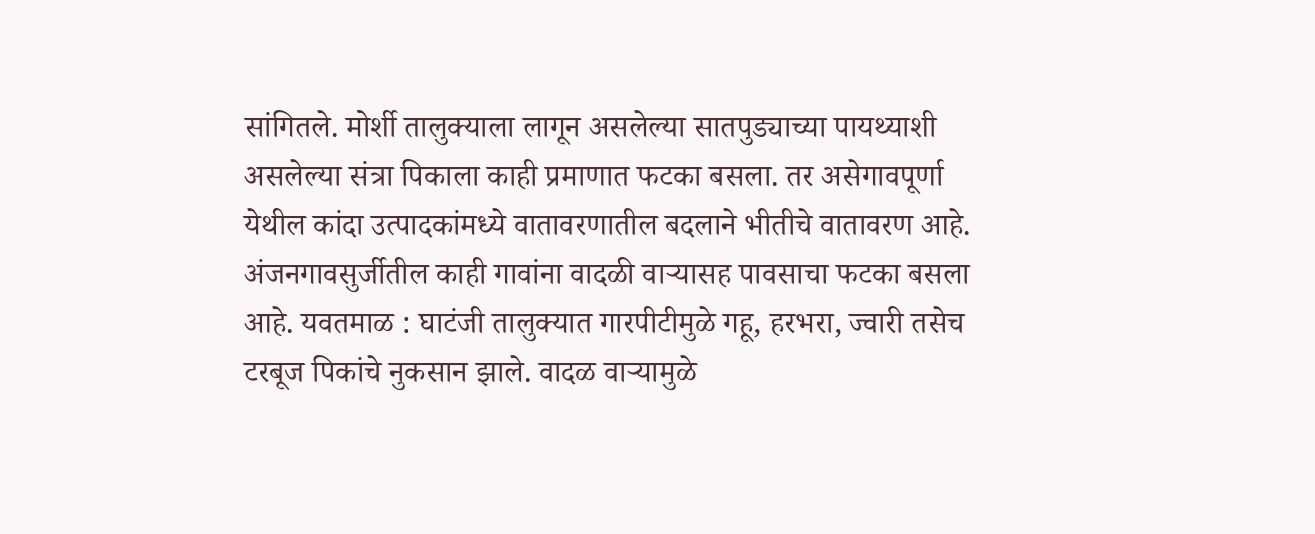सांगितले. मोर्शी तालुक्याला लागून असलेल्या सातपुड्याच्या पायथ्याशी असलेल्या संत्रा पिकाला काही प्रमाणात फटका बसला. तर असेगावपूर्णा येथील कांदा उत्पादकांमध्ये वातावरणातील बदलाने भीतीचे वातावरण आहे. अंजनगावसुर्जीतील काही गावांना वादळी वाऱ्यासह पावसाचा फटका बसला आहे. यवतमाळ : घाटंजी तालुक्यात गारपीटीमुळे गहू, हरभरा, ज्वारी तसेच टरबूज पिकांचे नुकसान झाले. वादळ वाऱ्यामुळे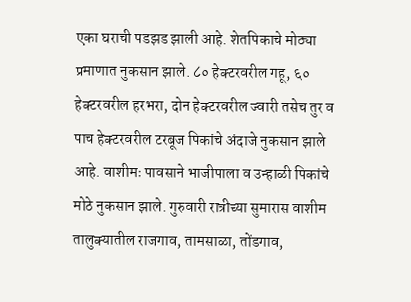एका घराची पडझड झाली आहे. शेतपिकाचे मोठ्या प्रमाणात नुकसान झाले. ८० हेक्टरवरील गहू, ६० हेक्टरवरील हरभरा, दोन हेक्टरवरील ज्वारी तसेच तुर व पाच हेक्टरवरील टरबूज पिकांचे अंदाजे नुकसान झाले आहे. वाशीमः पावसाने भाजीपाला व उन्हाळी पिकांचे मोठे नुकसान झाले. गुरुवारी रात्रीच्या सुमारास वाशीम तालुक्यातील राजगाव, तामसाळा, तोंडगाव,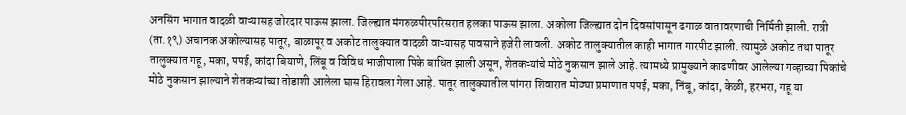अनसिंग भागात वादळी वाऱ्यासह जोरदार पाऊस झाला. जिल्ह्यात मंगरुळपीरपरिसरात हलका पाऊस झाला. अकोला जिल्ह्यात दोन दिवसांपासून ढगाळ वातावरणाची निर्मिती झाली. रात्री (ता.१९) अचानक अकोल्यासह पातूर, बाळापूर व अकोट तालुक्यात वादळी वाऱ्यासह पावसाने हजेरी लावली. अकोट तालुक्यातील काही भागात गारपीट झाली. त्यामुळे अकोट तथा पातूर तालुक्यात गहू, मका, पपई, कांदा बियाणे, लिंबू व विविध भाजीपाला पिके बाधित झाली असून, शेतकऱ्यांचे मोठे नुकसान झाले आहे. त्यामध्ये प्रामुख्याने काढणीवर आलेल्या गव्हाच्या पिकांचे मोठे नुकसान झाल्याने शेतकऱ्यांच्या तोडाशी आलेला घास हिरावला गेला आहे. पातूर तालुक्यातील पांगरा शिवारात मोठ्या प्रमाणात पपई, मका, निंबू, कांदा, केळी, हरभरा, गहू या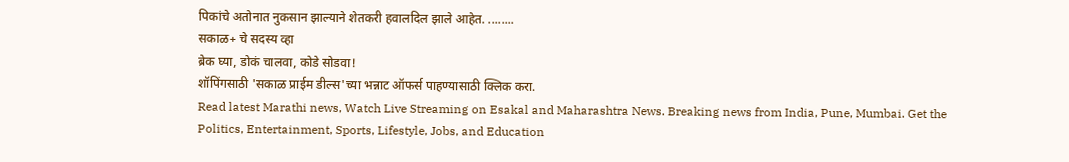पिकांचे अतोनात नुकसान झाल्याने शेतकरी हवालदिल झाले आहेत. ........
सकाळ+ चे सदस्य व्हा
ब्रेक घ्या, डोकं चालवा, कोडे सोडवा!
शॉपिंगसाठी 'सकाळ प्राईम डील्स'च्या भन्नाट ऑफर्स पाहण्यासाठी क्लिक करा.
Read latest Marathi news, Watch Live Streaming on Esakal and Maharashtra News. Breaking news from India, Pune, Mumbai. Get the Politics, Entertainment, Sports, Lifestyle, Jobs, and Education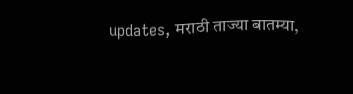updates, मराठी ताज्या बातम्या,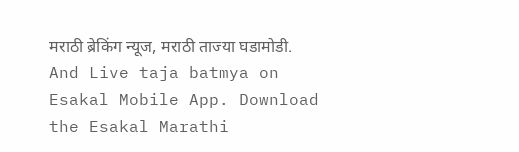मराठी ब्रेकिंग न्यूज, मराठी ताज्या घडामोडी. And Live taja batmya on Esakal Mobile App. Download the Esakal Marathi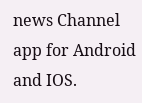news Channel app for Android and IOS.